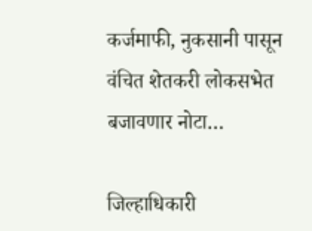कर्जमाफी, नुकसानी पासून वंचित शेतकरी लोकसभेत बजावणार नोटा…

जिल्हाधिकारी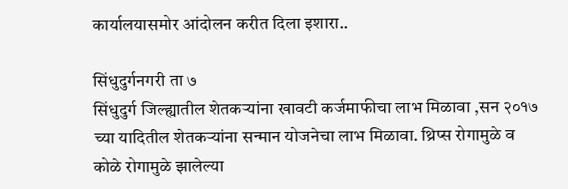कार्यालयासमोर आंदोलन करीत दिला इशारा..

सिंधुदुर्गनगरी ता ७
सिंधुदुर्ग जिल्ह्यातील शेतकऱ्यांना खावटी कर्जमाफीचा लाभ मिळावा ,सन २०१७ च्या यादितील शेतकऱ्यांना सन्मान योजनेचा लाभ मिळावा. थ्रिप्स रोगामुळे व कोळे रोगामुळे झालेल्या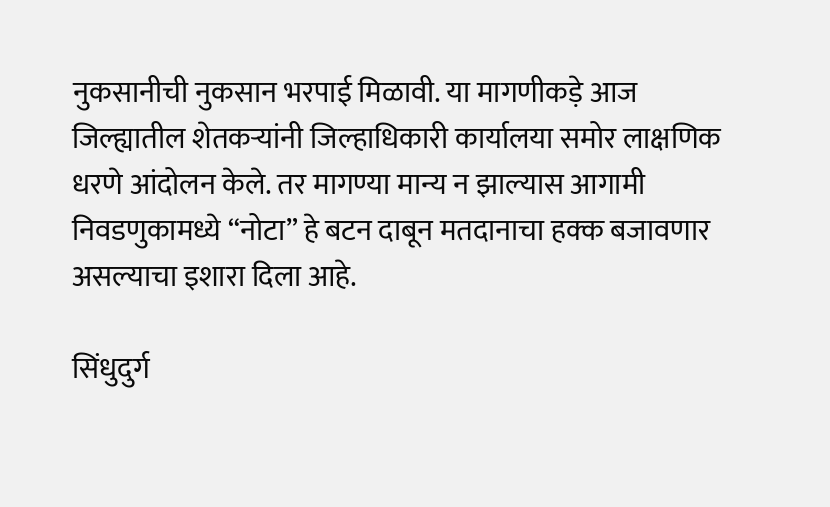नुकसानीची नुकसान भरपाई मिळावी. या मागणीकड़े आज जिल्ह्यातील शेतकऱ्यांनी जिल्हाधिकारी कार्यालया समोर लाक्षणिक धरणे आंदोलन केले. तर मागण्या मान्य न झाल्यास आगामी निवडणुकामध्ये “नोटा” हे बटन दाबून मतदानाचा हक्क बजावणार असल्याचा इशारा दिला आहे.

सिंधुदुर्ग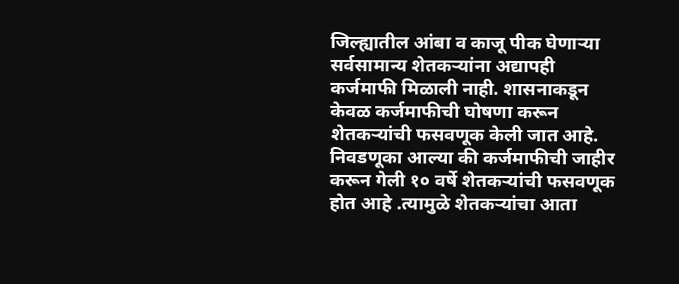जिल्ह्यातील आंबा व काजू पीक घेणाऱ्या सर्वसामान्य शेतकऱ्यांना अद्यापही कर्जमाफी मिळाली नाही. शासनाकडून केवळ कर्जमाफीची घोषणा करून शेतकऱ्यांची फसवणूक केली जात आहे. निवडणूका आल्या की कर्जमाफीची जाहीर करून गेली १० वर्षे शेतकऱ्यांची फसवणूक होत आहे .त्यामुळे शेतकऱ्यांचा आता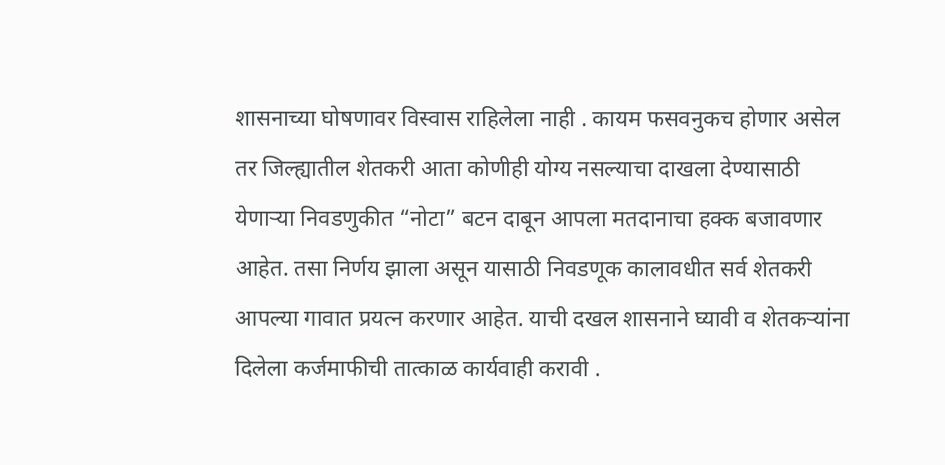शासनाच्या घोषणावर विस्वास राहिलेला नाही . कायम फसवनुकच होणार असेल तर जिल्ह्यातील शेतकरी आता कोणीही योग्य नसल्याचा दाखला देण्यासाठी येणाऱ्या निवडणुकीत “नोटा” बटन दाबून आपला मतदानाचा हक्क बजावणार आहेत. तसा निर्णय झाला असून यासाठी निवडणूक कालावधीत सर्व शेतकरी आपल्या गावात प्रयत्न करणार आहेत. याची दखल शासनाने घ्यावी व शेतकऱ्यांना दिलेला कर्जमाफीची तात्काळ कार्यवाही करावी .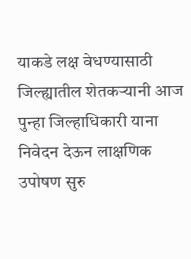याकडे लक्ष वेधण्यासाठी जिल्ह्यातील शेतकऱ्यानी आज पुन्हा जिल्हाधिकारी याना निवेदन देऊन लाक्षणिक उपोषण सुरु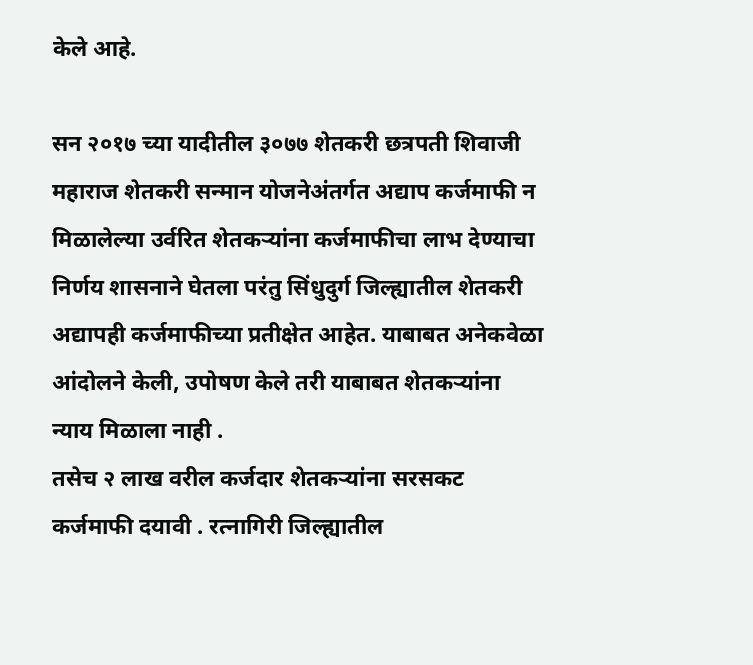केले आहे.

सन २०१७ च्या यादीतील ३०७७ शेतकरी छत्रपती शिवाजी महाराज शेतकरी सन्मान योजनेअंतर्गत अद्याप कर्जमाफी न मिळालेल्या उर्वरित शेतकऱ्यांना कर्जमाफीचा लाभ देण्याचा निर्णय शासनाने घेतला परंतु सिंधुदुर्ग जिल्ह्यातील शेतकरी अद्यापही कर्जमाफीच्या प्रतीक्षेत आहेत. याबाबत अनेकवेळा आंदोलने केली, उपोषण केले तरी याबाबत शेतकऱ्यांना न्याय मिळाला नाही .
तसेच २ लाख वरील कर्जदार शेतकऱ्यांना सरसकट कर्जमाफी दयावी . रत्नागिरी जिल्ह्यातील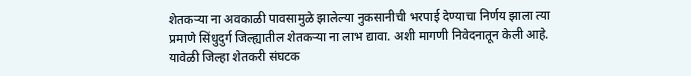शेतकऱ्या ना अवकाळी पावसामुळे झालेल्या नुकसानीची भरपाई देण्याचा निर्णय झाला त्या प्रमाणे सिंधुदुर्ग जिल्ह्यातील शेतकऱ्या ना लाभ द्यावा. अशी मागणी निवेदनातून केली आहे. यावेळी जिल्हा शेतकरी संघटक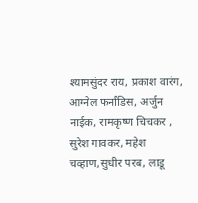श्यामसुंदर राय, प्रकाश वारंग, आग्नेल फर्नांडिस, अर्जुन नाईक, रामकृष्ण चिचकर , सुरेश गावकर, महेश चव्हाण,सुधीर परब, लाडू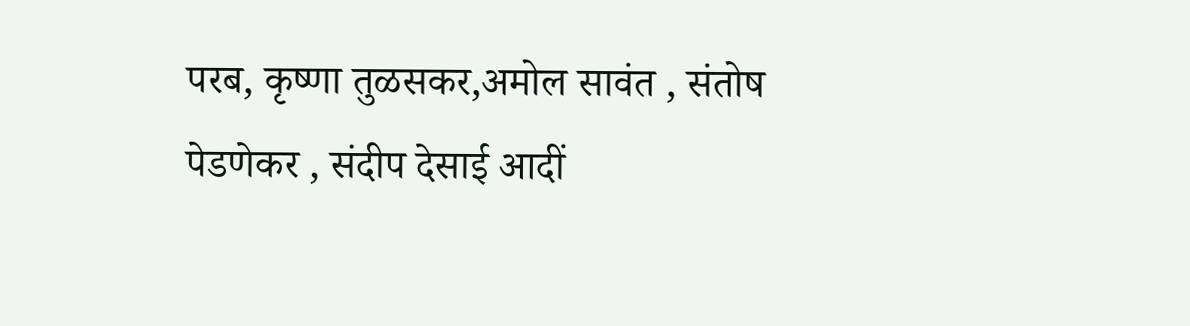परब, कृष्णा तुळसकर,अमोल सावंत , संतोष पेडणेकर , संदीप देसाई आदीं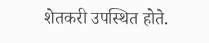शेतकरी उपस्थित होते.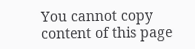You cannot copy content of this page